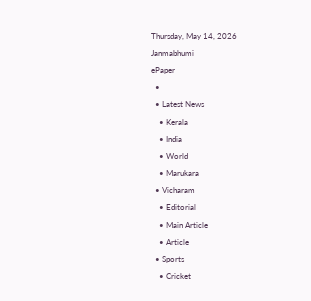Thursday, May 14, 2026
Janmabhumi
ePaper
  •
  • Latest News
    • Kerala
    • India
    • World
    • Marukara
  • Vicharam
    • Editorial
    • Main Article
    • Article
  • Sports
    • Cricket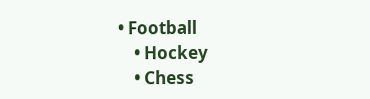• Football
    • Hockey
    • Chess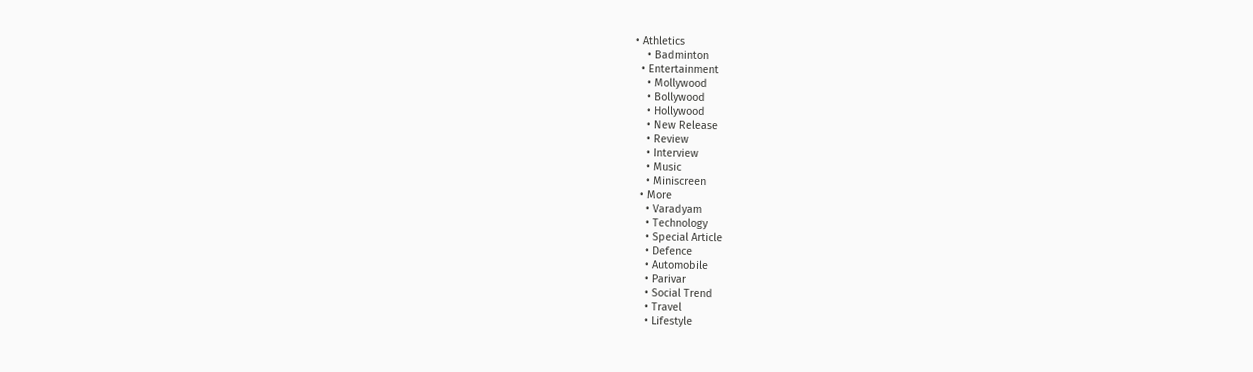• Athletics
    • Badminton
  • Entertainment
    • Mollywood
    • Bollywood
    • Hollywood
    • New Release
    • Review
    • Interview
    • Music
    • Miniscreen
  • More
    • Varadyam
    • Technology
    • Special Article
    • Defence
    • Automobile
    • Parivar
    • Social Trend
    • Travel
    • Lifestyle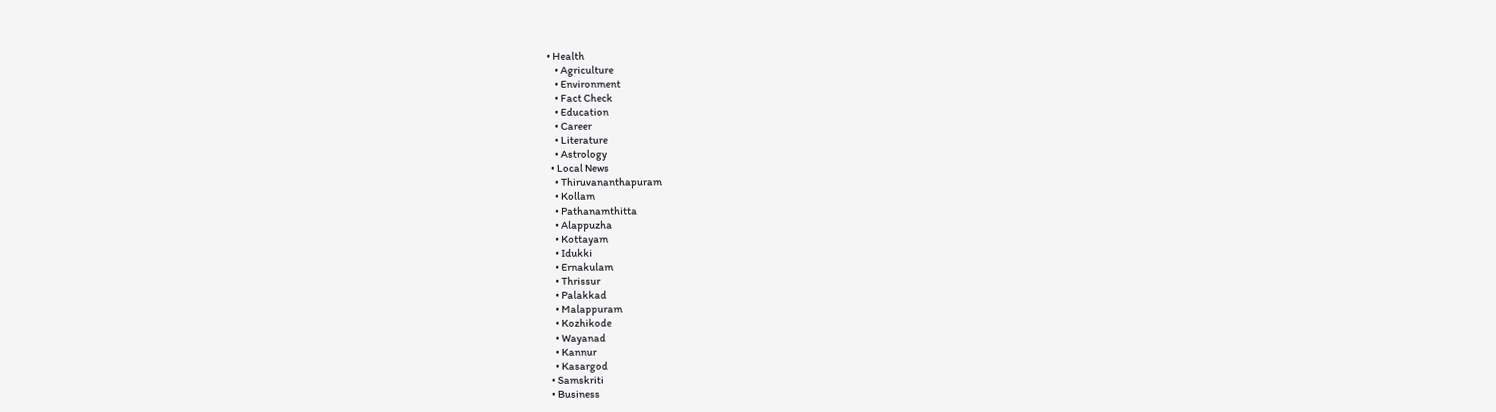• Health
    • Agriculture
    • Environment
    • Fact Check
    • Education
    • Career
    • Literature
    • Astrology
  • Local News
    • Thiruvananthapuram
    • Kollam
    • Pathanamthitta
    • Alappuzha
    • Kottayam
    • Idukki
    • Ernakulam
    • Thrissur
    • Palakkad
    • Malappuram
    • Kozhikode
    • Wayanad
    • Kannur
    • Kasargod
  • Samskriti
  • Business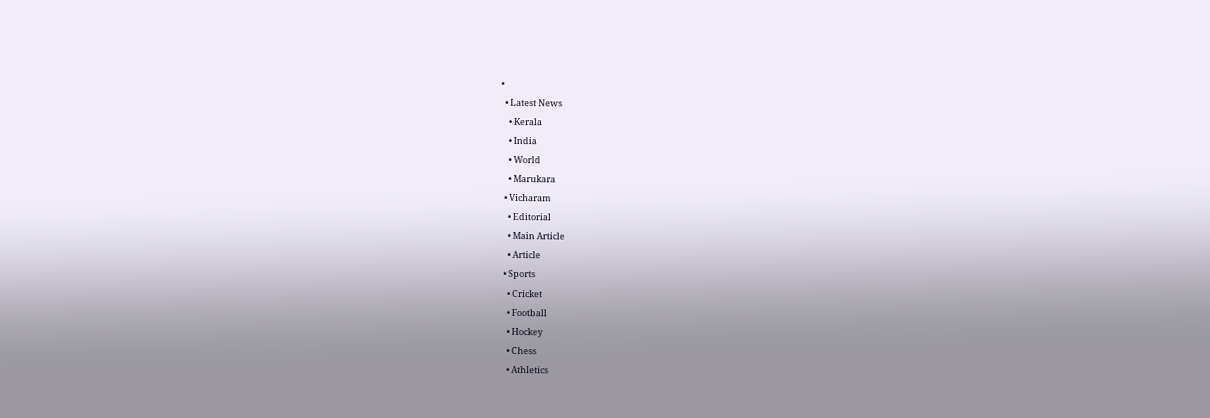•
  • Latest News
    • Kerala
    • India
    • World
    • Marukara
  • Vicharam
    • Editorial
    • Main Article
    • Article
  • Sports
    • Cricket
    • Football
    • Hockey
    • Chess
    • Athletics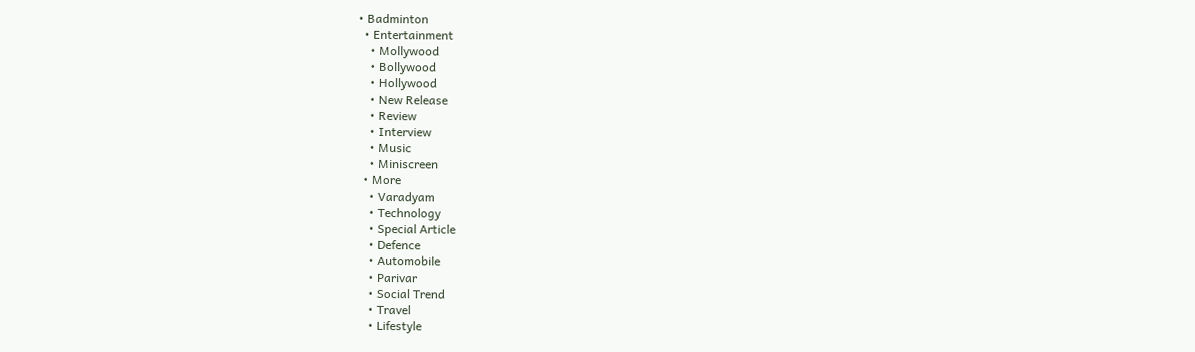• Badminton
  • Entertainment
    • Mollywood
    • Bollywood
    • Hollywood
    • New Release
    • Review
    • Interview
    • Music
    • Miniscreen
  • More
    • Varadyam
    • Technology
    • Special Article
    • Defence
    • Automobile
    • Parivar
    • Social Trend
    • Travel
    • Lifestyle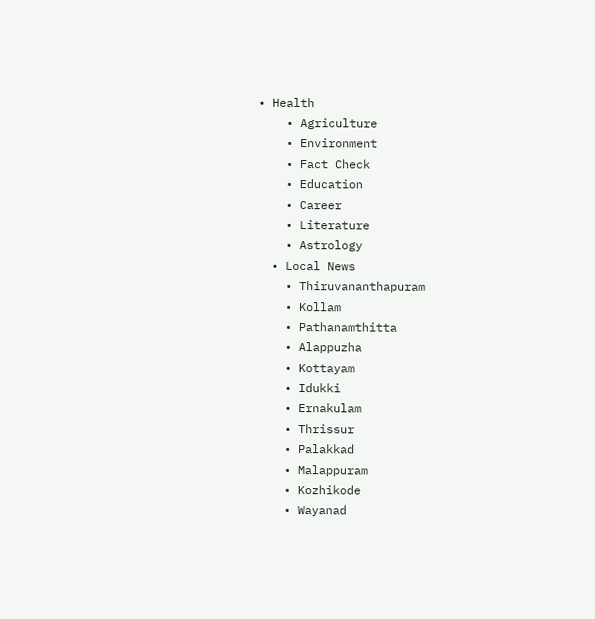• Health
    • Agriculture
    • Environment
    • Fact Check
    • Education
    • Career
    • Literature
    • Astrology
  • Local News
    • Thiruvananthapuram
    • Kollam
    • Pathanamthitta
    • Alappuzha
    • Kottayam
    • Idukki
    • Ernakulam
    • Thrissur
    • Palakkad
    • Malappuram
    • Kozhikode
    • Wayanad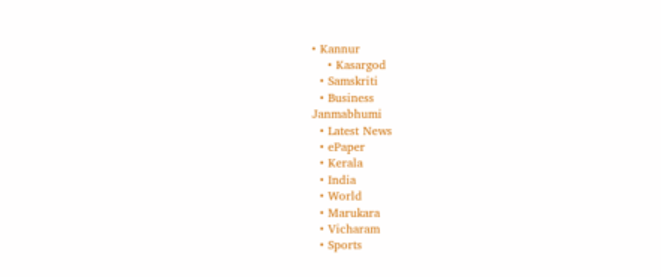• Kannur
    • Kasargod
  • Samskriti
  • Business
Janmabhumi
  • Latest News
  • ePaper
  • Kerala
  • India
  • World
  • Marukara
  • Vicharam
  • Sports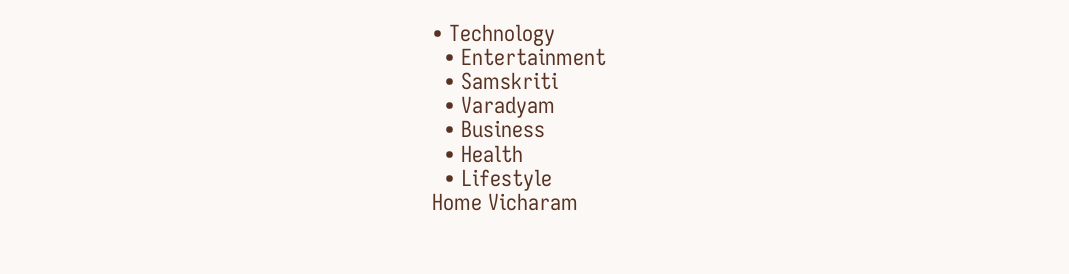• Technology
  • Entertainment
  • Samskriti
  • Varadyam
  • Business
  • Health
  • Lifestyle
Home Vicharam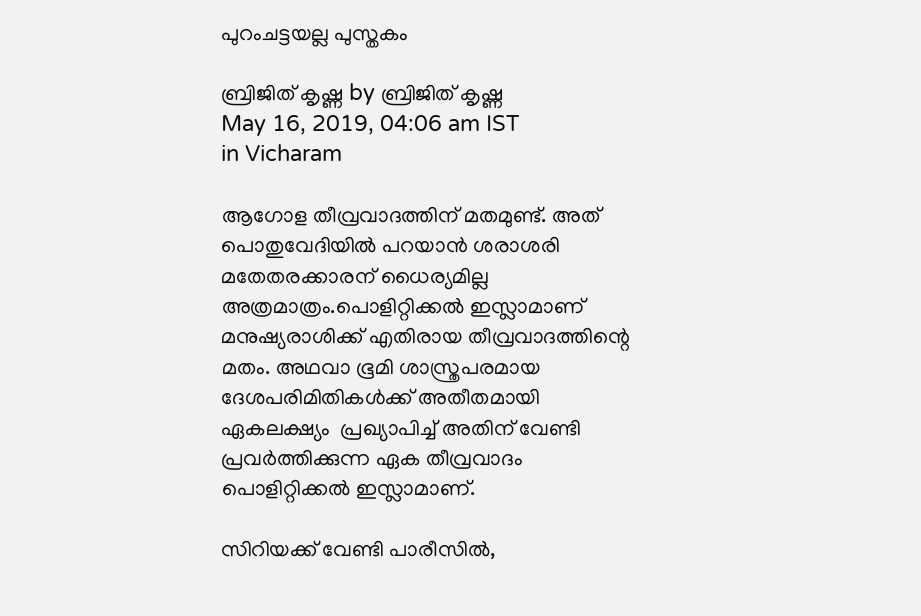പുറംചട്ടയല്ല പുസ്തകം

ബ്രിജിത് കൃഷ്ണ by ബ്രിജിത് കൃഷ്ണ
May 16, 2019, 04:06 am IST
in Vicharam

ആഗോള തീവ്രവാദത്തിന് മതമുണ്ട്. അത് പൊതുവേദിയില്‍ പറയാന്‍ ശരാശരി മതേതരക്കാരന് ധൈര്യമില്ല അത്രമാത്രം.പൊളിറ്റിക്കല്‍ ഇസ്ലാമാണ് മനുഷ്യരാശിക്ക് എതിരായ തീവ്രവാദത്തിന്റെ മതം. അഥവാ ഭൂമി ശാസ്ത്രപരമായ ദേശപരിമിതികള്‍ക്ക് അതീതമായി  ഏകലക്ഷ്യം  പ്രഖ്യാപിച്ച് അതിന് വേണ്ടി പ്രവര്‍ത്തിക്കുന്ന ഏക തീവ്രവാദം പൊളിറ്റിക്കല്‍ ഇസ്ലാമാണ്.

സിറിയക്ക് വേണ്ടി പാരീസില്‍,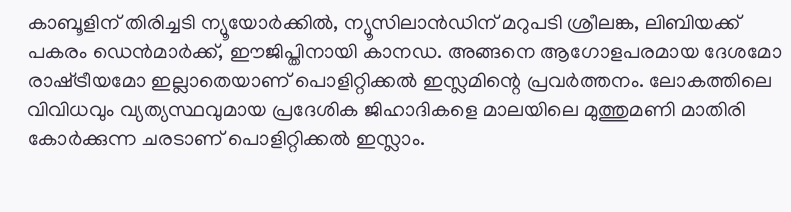കാബൂളിന് തിരിച്ചടി ന്യൂയോര്‍ക്കില്‍, ന്യൂസിലാന്‍ഡിന് മറുപടി ശ്രീലങ്ക, ലിബിയക്ക് പകരം ഡെന്‍മാര്‍ക്ക്, ഈജിപ്തിനായി കാനഡ. അങ്ങനെ ആഗോളപരമായ ദേശമോ രാഷ്‌ട്രീയമോ ഇല്ലാതെയാണ് പൊളിറ്റിക്കല്‍ ഇസ്ലമിന്റെ പ്രവര്‍ത്തനം. ലോകത്തിലെ വിവിധവും വ്യത്യസ്ഥവുമായ പ്രദേശിക ജിഹാദികളെ മാലയിലെ മുത്തുമണി മാതിരി കോര്‍ക്കുന്ന ചരടാണ് പൊളിറ്റിക്കല്‍ ഇസ്ലാം.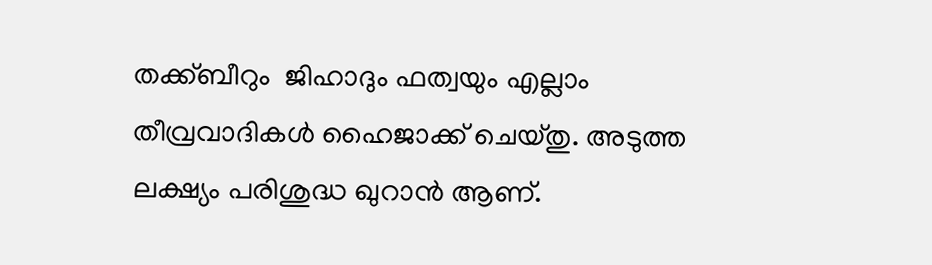തക്ക്ബീറും  ജിഹാദും ഫത്വയും എല്ലാം തീവ്രവാദികള്‍ ഹൈജാക്ക് ചെയ്തു. അടുത്ത ലക്ഷ്യം പരിശുദ്ധ ഖുറാന്‍ ആണ്.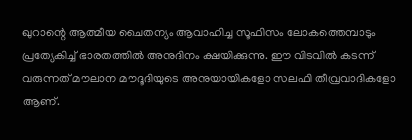ഖുറാന്റെ ആത്മീയ ചൈതന്യം ആവാഹിച്ച സൂഫിസം ലോകത്തെമ്പാടും പ്രത്യേകിച്ച് ഭാരതത്തില്‍ അനുദിനം ക്ഷയിക്കുന്നു. ഈ വിടവില്‍ കടന്ന് വരുന്നത് മൗലാന മൗദൂദിയുടെ അനുയായികളോ സലഫി തീവ്രവാദികളോ ആണ്.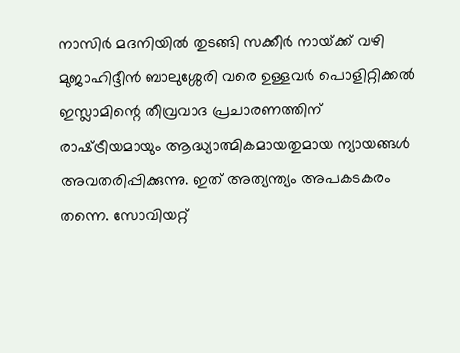നാസിര്‍ മദനിയില്‍ തുടങ്ങി സക്കീര്‍ നായ്‌ക്ക് വഴി മുജാഹിദ്ദീന്‍ ബാലുശ്ശേരി വരെ ഉള്ളവര്‍ പൊളിറ്റിക്കല്‍ ഇസ്ലാമിന്റെ തീവ്രവാദ പ്രചാരണത്തിന് രാഷ്‌ട്രീയമായും ആദ്ധ്യാത്മികമായതുമായ ന്യായങ്ങള്‍ അവതരിപ്പിക്കുന്നു. ഇത് അത്യന്ത്യം അപകടകരം തന്നെ. സോവിയറ്റ്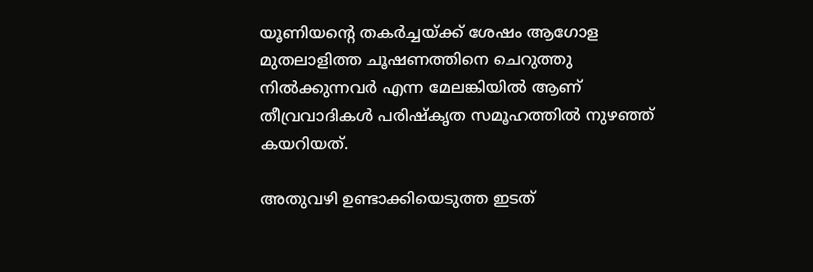യൂണിയന്റെ തകര്‍ച്ചയ്‌ക്ക് ശേഷം ആഗോള മുതലാളിത്ത ചൂഷണത്തിനെ ചെറുത്തു നില്‍ക്കുന്നവര്‍ എന്ന മേലങ്കിയില്‍ ആണ് തീവ്രവാദികള്‍ പരിഷ്‌കൃത സമൂഹത്തില്‍ നുഴഞ്ഞ് കയറിയത്.

അതുവഴി ഉണ്ടാക്കിയെടുത്ത ഇടത്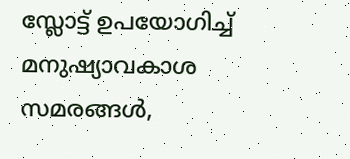സ്ലോട്ട് ഉപയോഗിച്ച് മനുഷ്യാവകാശ സമരങ്ങള്‍,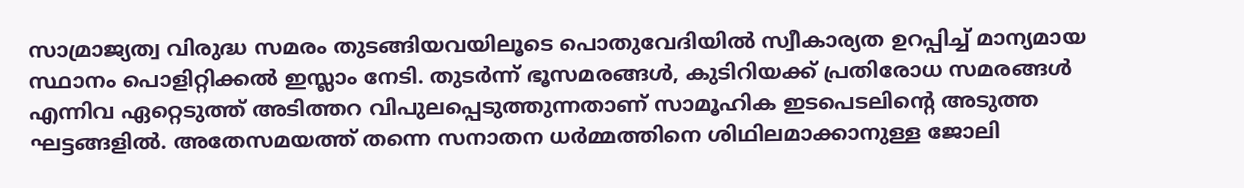സാമ്രാജ്യത്വ വിരുദ്ധ സമരം തുടങ്ങിയവയിലൂടെ പൊതുവേദിയില്‍ സ്വീകാര്യത ഉറപ്പിച്ച് മാന്യമായ സ്ഥാനം പൊളിറ്റിക്കല്‍ ഇസ്ലാം നേടി. തുടര്‍ന്ന് ഭൂസമരങ്ങള്‍, കുടിറിയക്ക് പ്രതിരോധ സമരങ്ങള്‍ എന്നിവ ഏറ്റെടുത്ത് അടിത്തറ വിപുലപ്പെടുത്തുന്നതാണ് സാമൂഹിക ഇടപെടലിന്റെ അടുത്ത ഘട്ടങ്ങളില്‍. അതേസമയത്ത് തന്നെ സനാതന ധര്‍മ്മത്തിനെ ശിഥിലമാക്കാനുള്ള ജോലി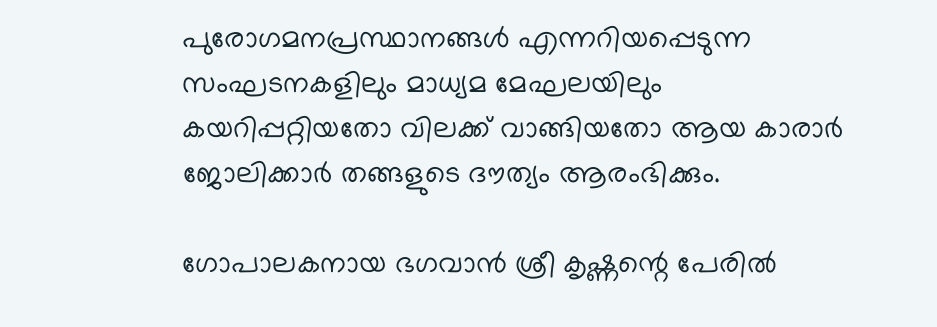പുരോഗമനപ്രസ്ഥാനങ്ങള്‍ എന്നറിയപ്പെടുന്ന സംഘടനകളിലും മാധ്യമ മേഘലയിലും കയറിപ്പറ്റിയതോ വിലക്ക് വാങ്ങിയതോ ആയ കാരാര്‍ ജോലിക്കാര്‍ തങ്ങളുടെ ദൗത്യം ആരംഭിക്കും.

ഗോപാലകനായ ഭഗവാന്‍ ശ്രീ കൃഷ്ണന്റെ പേരില്‍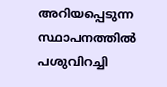അറിയപ്പെടുന്ന സ്ഥാപനത്തില്‍ പശുവിറച്ചി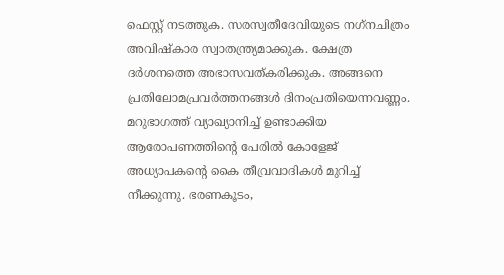ഫെസ്റ്റ് നടത്തുക. സരസ്വതീദേവിയുടെ നഗ്‌നചിത്രം അവിഷ്‌കാര സ്വാതന്ത്ര്യമാക്കുക. ക്ഷേത്ര ദര്‍ശനത്തെ അഭാസവത്കരിക്കുക. അങ്ങനെ പ്രതിലോമപ്രവര്‍ത്തനങ്ങള്‍ ദിനംപ്രതിയെന്നവണ്ണം. മറുഭാഗത്ത് വ്യാഖ്യാനിച്ച് ഉണ്ടാക്കിയ ആരോപണത്തിന്റെ പേരില്‍ കോളേജ് അധ്യാപകന്റെ കൈ തീവ്രവാദികള്‍ മുറിച്ച് നീക്കുന്നു. ഭരണകൂടം,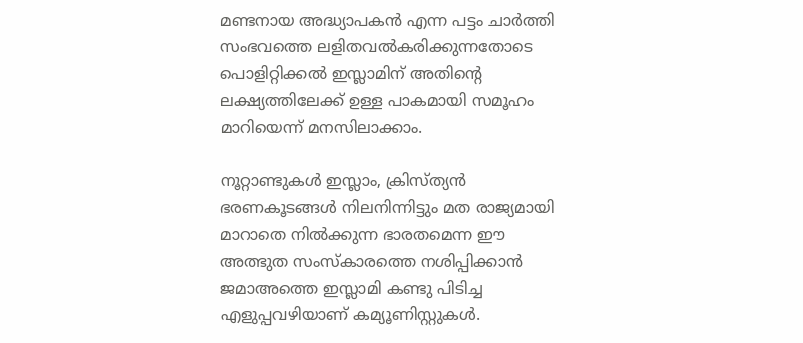മണ്ടനായ അദ്ധ്യാപകന്‍ എന്ന പട്ടം ചാര്‍ത്തി സംഭവത്തെ ലളിതവല്‍കരിക്കുന്നതോടെ പൊളിറ്റിക്കല്‍ ഇസ്ലാമിന് അതിന്റെ ലക്ഷ്യത്തിലേക്ക് ഉള്ള പാകമായി സമൂഹം മാറിയെന്ന് മനസിലാക്കാം.

നൂറ്റാണ്ടുകള്‍ ഇസ്ലാം, ക്രിസ്ത്യന്‍ ഭരണകൂടങ്ങള്‍ നിലനിന്നിട്ടും മത രാജ്യമായി മാറാതെ നില്‍ക്കുന്ന ഭാരതമെന്ന ഈ അത്ഭുത സംസ്‌കാരത്തെ നശിപ്പിക്കാന്‍ ജമാഅത്തെ ഇസ്ലാമി കണ്ടു പിടിച്ച എളുപ്പവഴിയാണ് കമ്യൂണിസ്റ്റുകള്‍.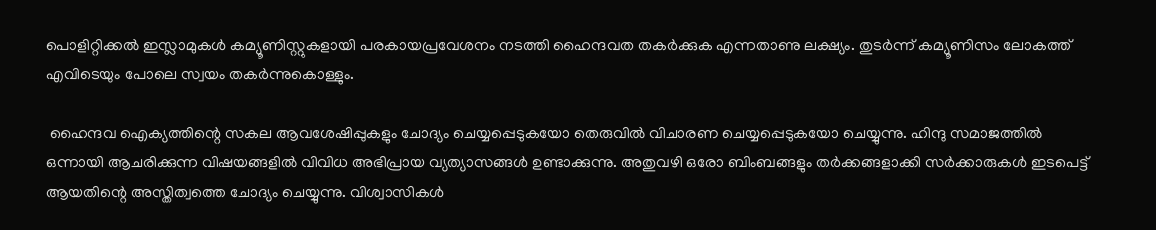പൊളിറ്റിക്കല്‍ ഇസ്ലാമുകള്‍ കമ്യൂണിസ്റ്റുകളായി പരകായപ്രവേശനം നടത്തി ഹൈന്ദവത തകര്‍ക്കുക എന്നതാണു ലക്ഷ്യം. തുടര്‍ന്ന് കമ്യൂണിസം ലോകത്ത് എവിടെയും പോലെ സ്വയം തകര്‍ന്നുകൊള്ളും.

 ഹൈന്ദവ ഐക്യത്തിന്റെ സകല ആവശേഷിപ്പുകളും ചോദ്യം ചെയ്യപ്പെടുകയോ തെരുവില്‍ വിചാരണ ചെയ്യപ്പെടുകയോ ചെയ്യുന്നു. ഹിന്ദു സമാജത്തില്‍ ഒന്നായി ആചരിക്കുന്ന വിഷയങ്ങളില്‍ വിവിധ അഭിപ്രായ വ്യത്യാസങ്ങള്‍ ഉണ്ടാക്കുന്നു. അതുവഴി ഒരോ ബിംബങ്ങളും തര്‍ക്കങ്ങളാക്കി സര്‍ക്കാരുകള്‍ ഇടപെട്ട് ആയതിന്റെ അസ്തിത്വത്തെ ചോദ്യം ചെയ്യുന്നു. വിശ്വാസികള്‍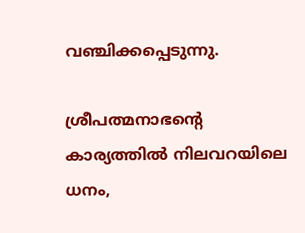വഞ്ചിക്കപ്പെടുന്നു.

ശ്രീപത്മനാഭന്റെ കാര്യത്തില്‍ നിലവറയിലെ  ധനം,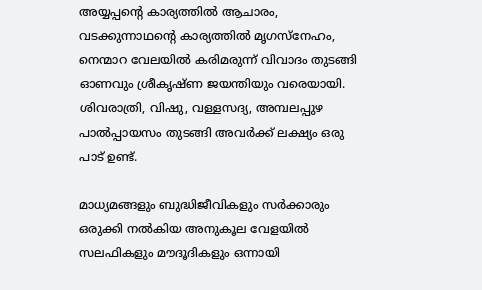അയ്യപ്പന്റെ കാര്യത്തില്‍ ആചാരം, വടക്കുന്നാഥന്റെ കാര്യത്തില്‍ മൃഗസ്‌നേഹം, നെന്മാറ വേലയില്‍ കരിമരുന്ന് വിവാദം തുടങ്ങി ഓണവും ശ്രീകൃഷ്ണ ജയന്തിയും വരെയായി. ശിവരാത്രി, വിഷു, വള്ളസദ്യ, അമ്പലപ്പുഴ പാല്‍പ്പായസം തുടങ്ങി അവര്‍ക്ക് ലക്ഷ്യം ഒരു പാട് ഉണ്ട്.

മാധ്യമങ്ങളും ബുദ്ധിജീവികളും സര്‍ക്കാരും ഒരുക്കി നല്‍കിയ അനുകൂല വേളയില്‍ സലഫികളും മൗദൂദികളും ഒന്നായി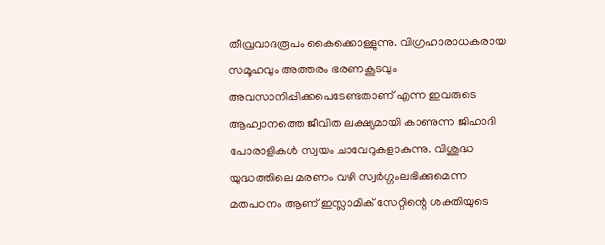തീവ്രവാദരൂപം കൈക്കൊള്ളുന്നു. വിഗ്രഹാരാധകരായ സമൂഹവും അത്തരം ഭരണകൂടവും അവസാനിപ്പിക്കപെടേണ്ടതാണ് എന്ന ഇവരുടെ ആഹ്വാനത്തെ ജീവിത ലക്ഷ്യമായി കാണുന്ന ജിഹാദി പോരാളികള്‍ സ്വയം ചാവേറുകളാകുന്നു. വിശുദ്ധ യുദ്ധത്തിലെ മരണം വഴി സ്വര്‍ഗ്ഗംലഭിക്കുമെന്ന മതപഠനം ആണ് ഇസ്ലാമിക് സേറ്റിന്റെ ശക്തിയുടെ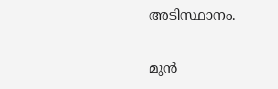അടിസ്ഥാനം.

മുന്‍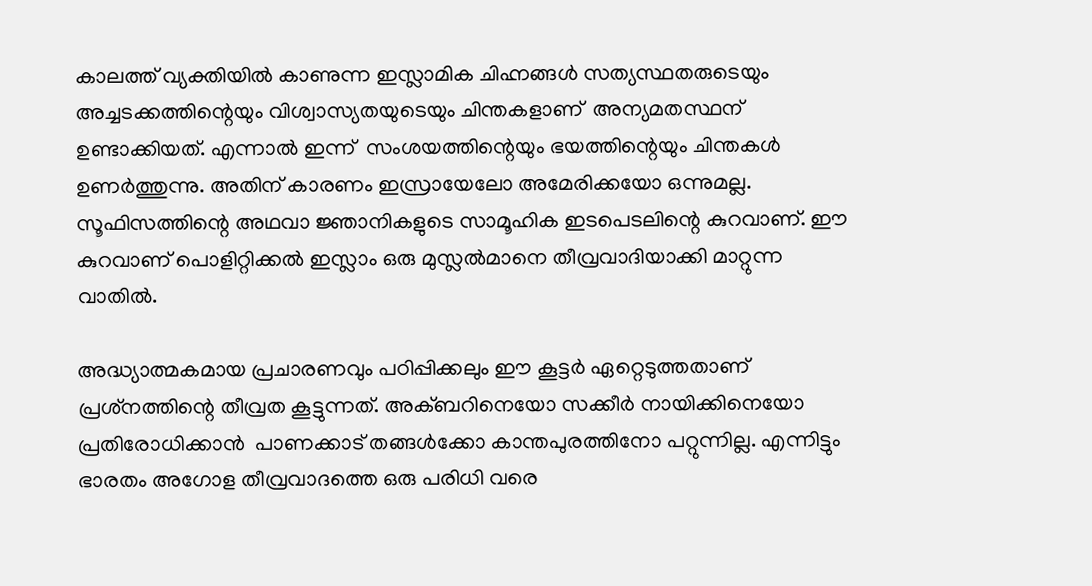കാലത്ത് വ്യക്തിയില്‍ കാണുന്ന ഇസ്ലാമിക ചിഹ്നങ്ങള്‍ സത്യസ്ഥതരുടെയും അച്ചടക്കത്തിന്റെയും വിശ്വാസ്യതയുടെയും ചിന്തകളാണ്  അന്യമതസ്ഥന് ഉണ്ടാക്കിയത്. എന്നാല്‍ ഇന്ന്  സംശയത്തിന്റെയും ഭയത്തിന്റെയും ചിന്തകള്‍ ഉണര്‍ത്തുന്നു. അതിന് കാരണം ഇസ്രായേലോ അമേരിക്കയോ ഒന്നുമല്ല. സൂഫിസത്തിന്റെ അഥവാ ജ്ഞാനികളുടെ സാമൂഹിക ഇടപെടലിന്റെ കുറവാണ്. ഈ കുറവാണ് പൊളിറ്റിക്കല്‍ ഇസ്ലാം ഒരു മുസ്ലല്‍മാനെ തീവ്രവാദിയാക്കി മാറ്റുന്ന വാതില്‍.

അദ്ധ്യാത്മകമായ പ്രചാരണവും പഠിപ്പിക്കലും ഈ കൂട്ടര്‍ ഏറ്റെടുത്തതാണ് പ്രശ്‌നത്തിന്റെ തീവ്രത കൂട്ടുന്നത്. അക്ബറിനെയോ സക്കീര്‍ നായിക്കിനെയോ  പ്രതിരോധിക്കാന്‍  പാണക്കാട് തങ്ങള്‍ക്കോ കാന്തപുരത്തിനോ പറ്റുന്നില്ല. എന്നിട്ടും ഭാരതം അഗോള തീവ്രവാദത്തെ ഒരു പരിധി വരെ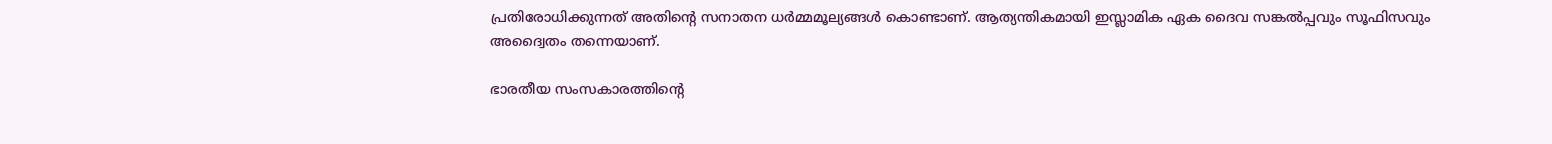പ്രതിരോധിക്കുന്നത് അതിന്റെ സനാതന ധര്‍മ്മമൂല്യങ്ങള്‍ കൊണ്ടാണ്. ആത്യന്തികമായി ഇസ്ലാമിക ഏക ദൈവ സങ്കല്‍പ്പവും സൂഫിസവും അദ്വൈതം തന്നെയാണ്.

ഭാരതീയ സംസകാരത്തിന്റെ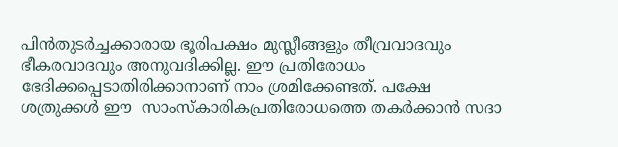പിന്‍തുടര്‍ച്ചക്കാരായ ഭൂരിപക്ഷം മുസ്ലീങ്ങളും തീവ്രവാദവും ഭീകരവാദവും അനുവദിക്കില്ല. ഈ പ്രതിരോധം ഭേദിക്കപ്പെടാതിരിക്കാനാണ് നാം ശ്രമിക്കേണ്ടത്. പക്ഷേ ശത്രുക്കള്‍ ഈ  സാംസ്‌കാരികപ്രതിരോധത്തെ തകര്‍ക്കാന്‍ സദാ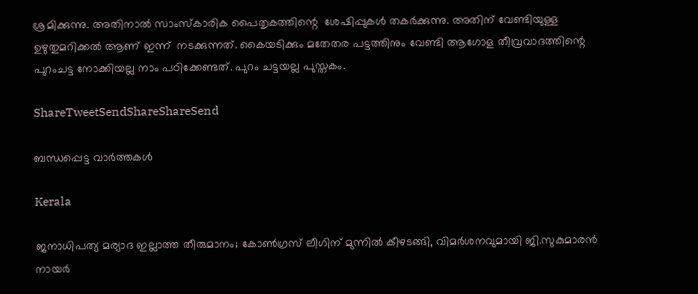ശ്രമിക്കുന്നു. അതിനാല്‍ സാംസ്‌കാരിക പൈതൃകത്തിന്റെ  ശേഷിപ്പുകള്‍ തകര്‍ക്കുന്നു. അതിന് വേണ്ടിയുള്ള  ഉഴുതുമറിക്കല്‍ ആണ് ഇന്ന്  നടക്കുന്നത്. കൈയടിക്കും മതേതര പട്ടത്തിനും വേണ്ടി ആഗോള തീവ്രവാദത്തിന്റെ പുറംചട്ട നോക്കിയല്ല നാം പഠിക്കേണ്ടത്. പുറം ചട്ടയല്ല പുസ്തകം.

ShareTweetSendShareShareSend

ബന്ധപ്പെട്ട വാര്‍ത്തകള്‍

Kerala

ജനാധിപത്യ മര്യാദ ഇല്ലാത്ത തീരുമാനം; കോൺഗ്രസ് ലീഗിന് മുന്നിൽ കീഴടങ്ങി, വിമർശനവുമായി ജി.സുകുമാരൻ നായർ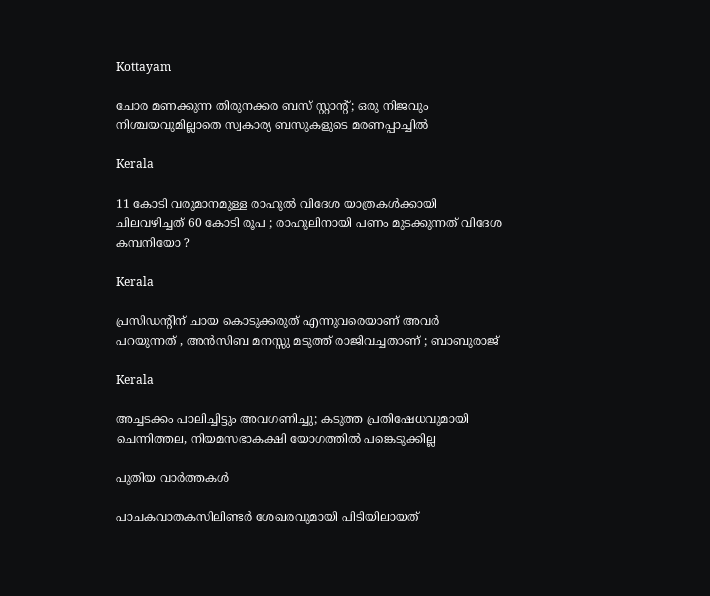Kottayam

ചോര മണക്കുന്ന തിരുനക്കര ബസ് സ്റ്റാന്റ്; ഒരു നിജവും നിശ്ചയവുമില്ലാതെ സ്വകാര്യ ബസുകളുടെ മരണപ്പാച്ചിൽ

Kerala

11 കോടി വരുമാനമുള്ള രാഹുൽ വിദേശ യാത്രകൾക്കായി ചിലവഴിച്ചത് 60 കോടി രൂപ ; രാഹുലിനായി പണം മുടക്കുന്നത് വിദേശ കമ്പനിയോ ?

Kerala

പ്രസിഡന്റിന് ചായ കൊടുക്കരുത് എന്നുവരെയാണ് അവർ പറയുന്നത് , അൻസിബ മനസ്സു മടുത്ത് രാജിവച്ചതാണ് ; ബാബുരാജ്

Kerala

അച്ചടക്കം പാലിച്ചിട്ടും അവഗണിച്ചു; കടുത്ത പ്രതിഷേധവുമായി ചെന്നിത്തല, നിയമസഭാകക്ഷി യോഗത്തിൽ പങ്കെടുക്കില്ല

പുതിയ വാര്‍ത്തകള്‍

പാചകവാതകസിലിണ്ടര്‍ ശേഖരവുമായി പിടിയിലായത്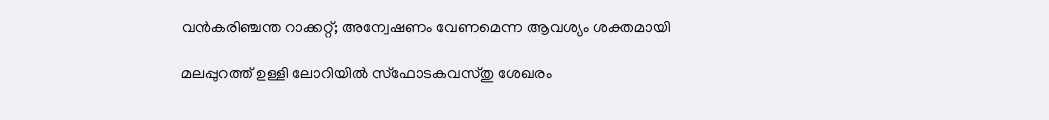വന്‍കരിഞ്ചന്ത റാക്കറ്റ്; അന്വേഷണം വേണമെന്ന ആവശ്യം ശക്തമായി

മലപ്പുറത്ത് ഉള്ളി ലോറിയിൽ സ്ഫോടകവസ്തു ശേഖരം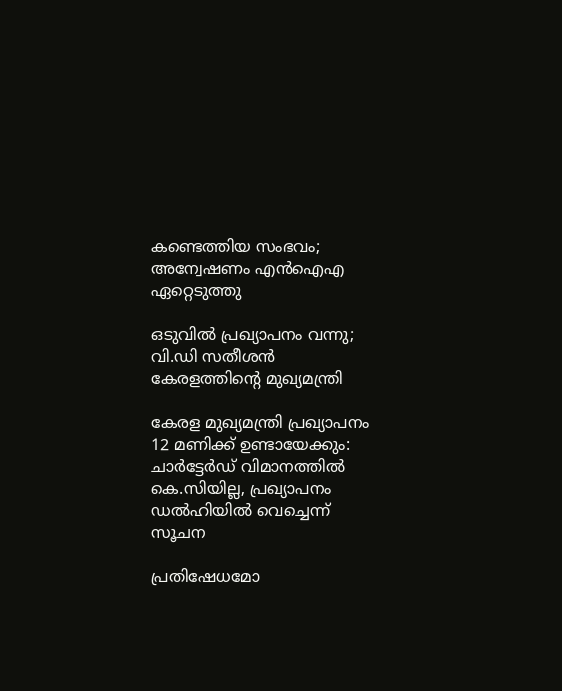കണ്ടെത്തിയ സംഭവം; അന്വേഷണം എൻഐഎ ഏറ്റെടുത്തു

ഒടുവിൽ പ്രഖ്യാപനം വന്നു; വി.ഡി സതീശൻ കേരളത്തിന്റെ മുഖ്യമന്ത്രി

കേരള മുഖ്യമന്ത്രി പ്രഖ്യാപനം 12 മണിക്ക് ഉണ്ടായേക്കും: ചാർട്ടേർഡ് വിമാനത്തിൽ കെ.സിയില്ല, പ്രഖ്യാപനം ഡൽഹിയിൽ വെച്ചെന്ന് സൂചന

പ്രതിഷേധമോ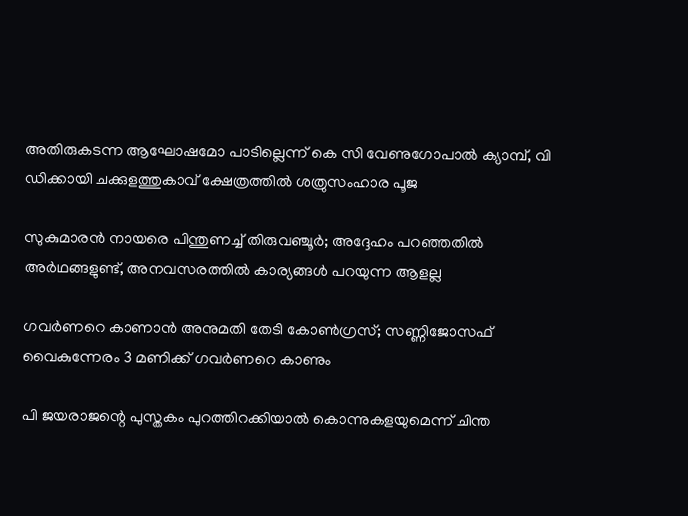അതിരുകടന്ന ആഘോഷമോ പാടില്ലെന്ന് കെ സി വേണുഗോപാല്‍ ക്യാമ്പ്, വി ഡിക്കായി ചക്കുളത്തുകാവ് ക്ഷേത്രത്തില്‍ ശത്രുസംഹാര പൂജ

സുകുമാരൻ നായരെ പിന്തുണച്ച് തിരുവഞ്ചൂർ; അദ്ദേഹം പറഞ്ഞതിൽ അർഥങ്ങളുണ്ട്, അനവസരത്തിൽ കാര്യങ്ങൾ പറയുന്ന ആളല്ല

ഗവർണറെ കാണാൻ അനുമതി തേടി കോൺഗ്രസ്; സണ്ണിജോസഫ് വൈകുന്നേരം 3 മണിക്ക് ഗവർണറെ കാണും

പി ജയരാജന്റെ പുസ്തകം പുറത്തിറക്കിയാല്‍ കൊന്നുകളയുമെന്ന് ചിന്ത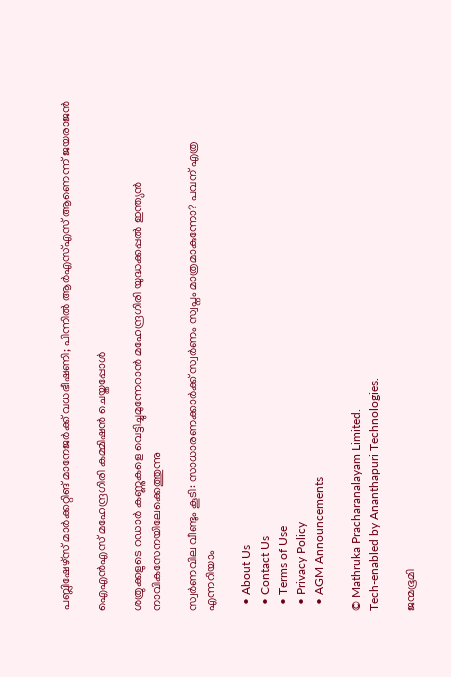പബ്ലിഷേഴ്‌സ് മാര്‍ക്കറ്റിങ് മാനേജര്‍ക്ക് വധഭീഷണി; പിന്നിൽ ആർഎസ്എസ് ആണെന്ന് ജയരാജൻ

ഐഎന്‍എസ് മഹേന്ദ്രഗിരി കമ്മിഷന്‍ ചെയ്തപ്പോള്‍

ശത്രുക്കളുടെ റഡാർ കണ്ണുകളെ വെട്ടിച്ചുമുന്നേറാൻ മഹേന്ദ്രഗിരി യുദ്ധക്കപ്പൽ ഇന്ത്യൻ നാവികസേനയിലേക്കെത്തുന്നു

സ്വർണവില വീണ്ടും കൂടി: സാധാരണക്കാർക്ക് സ്വർണം സ്വപ്നം മാത്രമാകുന്നോ? പവന് എത്ര എന്നറിയാം

  • About Us
  • Contact Us
  • Terms of Use
  • Privacy Policy
  • AGM Announcements

© Mathruka Pracharanalayam Limited.
Tech-enabled by Ananthapuri Technologies.

ജന്മഭൂമി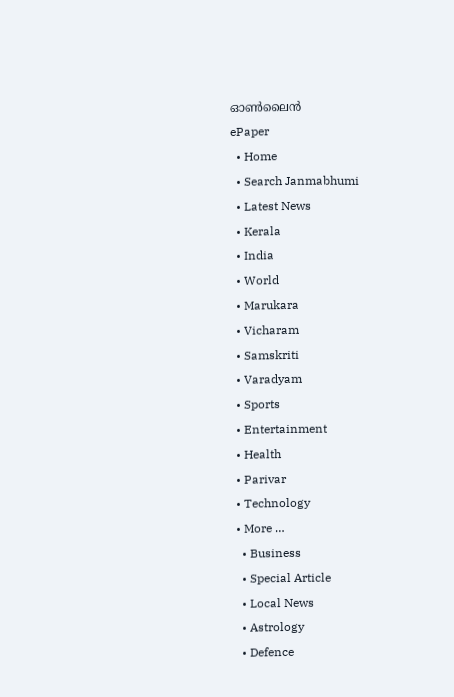ഓണ്‍ലൈന്‍
ePaper
  • Home
  • Search Janmabhumi
  • Latest News
  • Kerala
  • India
  • World
  • Marukara
  • Vicharam
  • Samskriti
  • Varadyam
  • Sports
  • Entertainment
  • Health
  • Parivar
  • Technology
  • More …
    • Business
    • Special Article
    • Local News
    • Astrology
    • Defence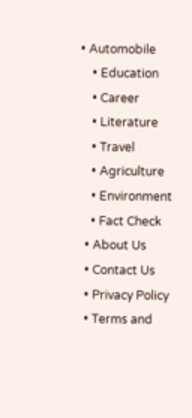• Automobile
    • Education
    • Career
    • Literature
    • Travel
    • Agriculture
    • Environment
    • Fact Check
  • About Us
  • Contact Us
  • Privacy Policy
  • Terms and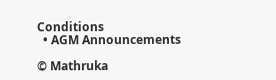Conditions
  • AGM Announcements

© Mathruka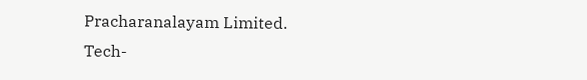Pracharanalayam Limited.
Tech-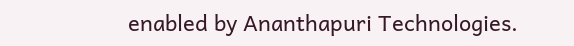enabled by Ananthapuri Technologies.